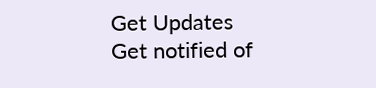Get Updates
Get notified of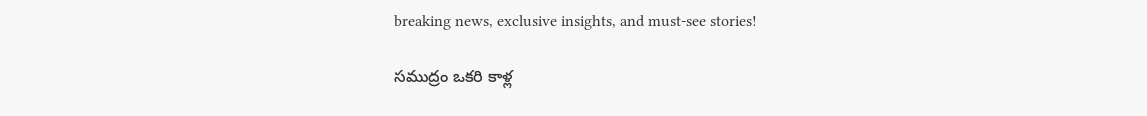breaking news, exclusive insights, and must-see stories!

సముద్రం ఒకరి కాళ్ల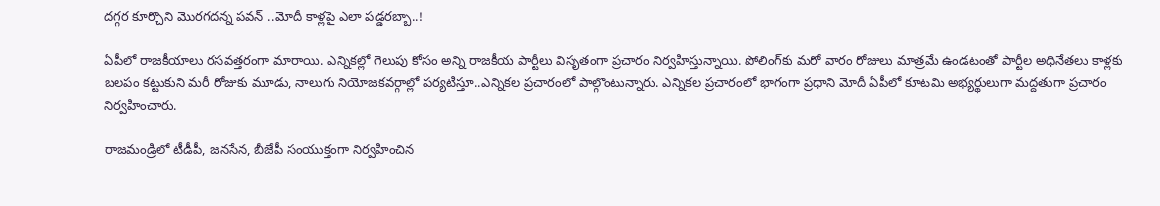దగ్గర కూర్చొని మొరగదన్న పవన్ ..మోదీ కాళ్లపై ఎలా పడ్డరబ్బా..!

ఏపీలో రాజకీయాలు రసవత్తరంగా మారాయి. ఎన్నికల్లో గెలుపు కోసం అన్ని రాజకీయ పార్టీలు విసృతంగా ప్రచారం నిర్వహిస్తున్నాయి. పోలింగ్‌కు మరో వారం రోజులు మాత్రమే ఉండటంతో పార్టీల అధినేతలు కాళ్లకు బలపం కట్టుకుని మరీ రోజుకు మూడు, నాలుగు నియోజకవర్గాల్లో పర్యటిస్తూ..ఎన్నికల ప్రచారంలో పాల్గొంటున్నారు. ఎన్నికల ప్రచారంలో భాగంగా ప్రధాని మోదీ ఏపీలో కూటమి అభ్యర్థులుగా మద్దతుగా ప్రచారం నిర్వహించారు.

రాజమండ్రిలో టీడీపీ, జనసేన, బీజేపీ సంయుక్తంగా నిర్వహించిన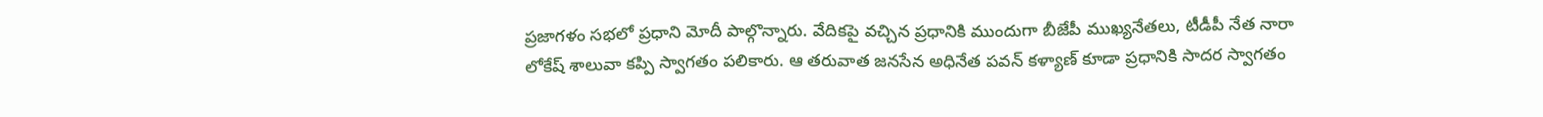ప్రజాగళం సభలో ప్రధాని మోదీ పాల్గొన్నారు. వేదికపై వచ్చిన ప్రధానికి ముందుగా బీజేపీ ముఖ్యనేతలు, టీడీపీ నేత నారా లోకేష్‌ శాలువా కప్పి స్వాగతం పలికారు. ఆ తరువాత జనసేన అధినేత పవన్ కళ్యాణ్ కూడా ప్రధానికి సాదర స్వాగతం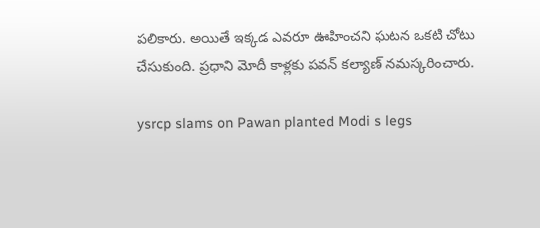పలికారు. అయితే ఇక్కడ ఎవరూ ఊహించని ఘటన ఒకటి చోటు చేసుకుంది. ప్రధాని మోదీ కాళ్లకు పవన్ కల్యాణ్ నమస్కరించారు.

ysrcp slams on Pawan planted Modi s legs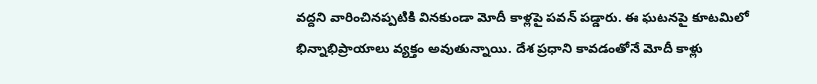వద్దని వారించినప్పటికి వినకుండా మోదీ కాళ్లపై పవన్ పడ్డారు. ఈ ఘటనపై కూటమిలో భిన్నాభిప్రాయాలు వ్యక్తం అవుతున్నాయి. దేశ ప్రధాని కావడంతోనే మోదీ కాళ్లు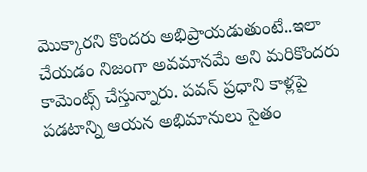మొక్కారని కొందరు అభిప్రాయడుతుంటే..ఇలా చేయడం నిజంగా అవమానమే అని మరికొందరు కామెంట్స్ చేస్తున్నారు. పవన్ ప్రధాని కాళ్లపై పడటాన్ని ఆయన అభిమానులు సైతం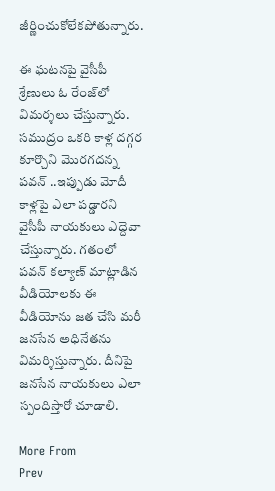జీర్ణించుకోలేకపోతున్నారు.

ఈ ఘటనపై వైసీపీ శ్రేణులు ఓ రేంజ్‌లో విమర్శలు చేస్తున్నారు. సముద్రం ఒకరి కాళ్ల దగ్గర కూర్చొని మొరగదన్న పవన్ ..ఇప్పుడు మోదీ కాళ్లపై ఎలా పడ్డారని వైసీపీ నాయకులు ఎద్దెవా చేస్తున్నారు. గతంలో పవన్ కల్యాణ్ మాట్లాడిన వీడియోలకు ఈ వీడియోను జత చేసి మరీ జనసేన అధినేతను విమర్శిస్తున్నారు. దీనిపై జనసేన నాయకులు ఎలా స్పందిస్తారో చూడాలి.

More From
Prev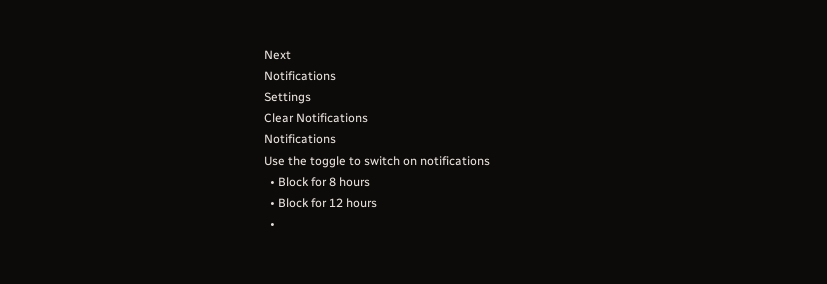Next
Notifications
Settings
Clear Notifications
Notifications
Use the toggle to switch on notifications
  • Block for 8 hours
  • Block for 12 hours
  •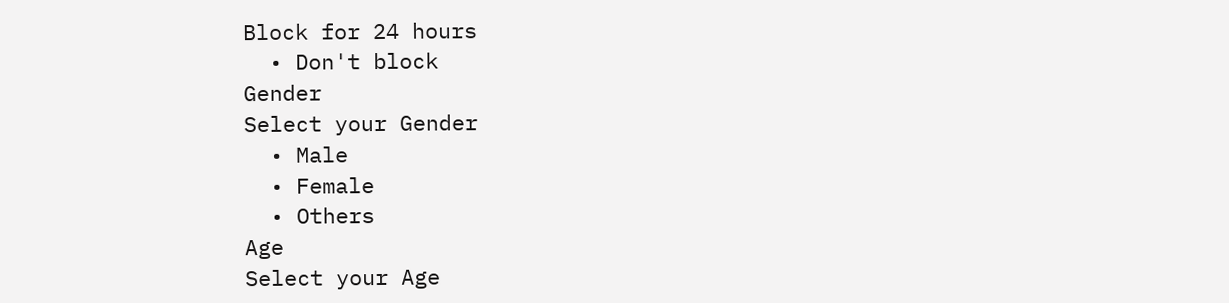Block for 24 hours
  • Don't block
Gender
Select your Gender
  • Male
  • Female
  • Others
Age
Select your Age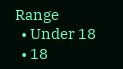Range
  • Under 18
  • 18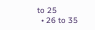to 25
  • 26 to 35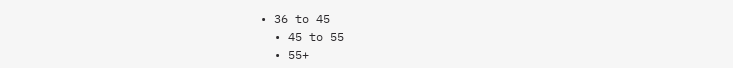• 36 to 45
  • 45 to 55
  • 55+